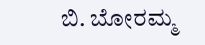ಬಿ. ಬೋರಮ್ಮ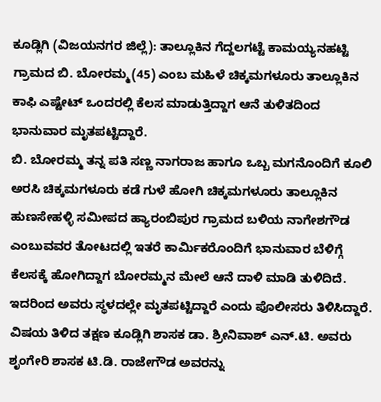ಕೂಡ್ಲಿಗಿ (ವಿಜಯನಗರ ಜಿಲ್ಲೆ): ತಾಲ್ಲೂಕಿನ ಗೆದ್ದಲಗಟ್ಟೆ ಕಾಮಯ್ಯನಹಟ್ಟಿ ಗ್ರಾಮದ ಬಿ. ಬೋರಮ್ಮ(45) ಎಂಬ ಮಹಿಳೆ ಚಿಕ್ಕಮಗಳೂರು ತಾಲ್ಲೂಕಿನ ಕಾಫಿ ಎಷ್ಟೇಟ್ ಒಂದರಲ್ಲಿ ಕೆಲಸ ಮಾಡುತ್ತಿದ್ದಾಗ ಆನೆ ತುಳಿತದಿಂದ ಭಾನುವಾರ ಮೃತಪಟ್ಟಿದ್ದಾರೆ.
ಬಿ. ಬೋರಮ್ಮ ತನ್ನ ಪತಿ ಸಣ್ಣ ನಾಗರಾಜ ಹಾಗೂ ಒಬ್ಬ ಮಗನೊಂದಿಗೆ ಕೂಲಿ ಅರಸಿ ಚಿಕ್ಕಮಗಳೂರು ಕಡೆ ಗುಳೆ ಹೋಗಿ ಚಿಕ್ಕಮಗಳೂರು ತಾಲ್ಲೂಕಿನ ಹುಣಸೇಹಳ್ಳಿ ಸಮೀಪದ ಹ್ಯಾರಂಬಿಪುರ ಗ್ರಾಮದ ಬಳಿಯ ನಾಗೇಶಗೌಡ ಎಂಬುವವರ ತೋಟದಲ್ಲಿ ಇತರೆ ಕಾರ್ಮಿಕರೊಂದಿಗೆ ಭಾನುವಾರ ಬೆಳಿಗ್ಗೆ ಕೆಲಸಕ್ಕೆ ಹೋಗಿದ್ದಾಗ ಬೋರಮ್ಮನ ಮೇಲೆ ಆನೆ ದಾಳಿ ಮಾಡಿ ತುಳಿದಿದೆ. ಇದರಿಂದ ಅವರು ಸ್ಥಳದಲ್ಲೇ ಮೃತಪಟ್ಟಿದ್ದಾರೆ ಎಂದು ಪೊಲೀಸರು ತಿಳಿಸಿದ್ದಾರೆ.
ವಿಷಯ ತಿಳಿದ ತಕ್ಷಣ ಕೂಡ್ಲಿಗಿ ಶಾಸಕ ಡಾ. ಶ್ರೀನಿವಾಶ್ ಎನ್.ಟಿ. ಅವರು ಶೃಂಗೇರಿ ಶಾಸಕ ಟಿ.ಡಿ. ರಾಜೇಗೌಡ ಅವರನ್ನು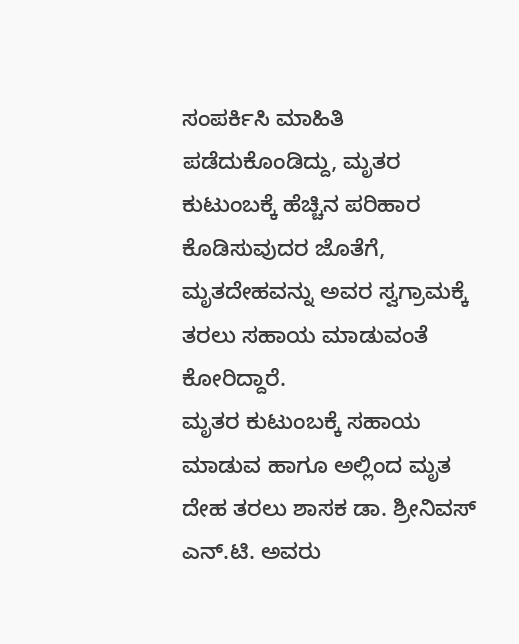ಸಂಪರ್ಕಿಸಿ ಮಾಹಿತಿ ಪಡೆದುಕೊಂಡಿದ್ದು, ಮೃತರ ಕುಟುಂಬಕ್ಕೆ ಹೆಚ್ಚಿನ ಪರಿಹಾರ ಕೊಡಿಸುವುದರ ಜೊತೆಗೆ, ಮೃತದೇಹವನ್ನು ಅವರ ಸ್ವಗ್ರಾಮಕ್ಕೆ ತರಲು ಸಹಾಯ ಮಾಡುವಂತೆ ಕೋರಿದ್ದಾರೆ.
ಮೃತರ ಕುಟುಂಬಕ್ಕೆ ಸಹಾಯ ಮಾಡುವ ಹಾಗೂ ಅಲ್ಲಿಂದ ಮೃತ ದೇಹ ತರಲು ಶಾಸಕ ಡಾ. ಶ್ರೀನಿವಸ್ ಎನ್.ಟಿ. ಅವರು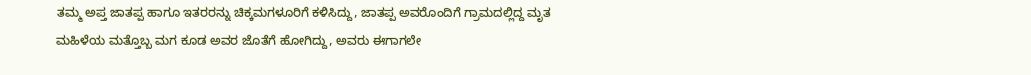ತಮ್ಮ ಅಪ್ತ ಜಾತಪ್ಪ ಹಾಗೂ ಇತರರನ್ನು ಚಿಕ್ಕಮಗಳೂರಿಗೆ ಕಳಿಸಿದ್ದು, ಜಾತಪ್ಪ ಅವರೊಂದಿಗೆ ಗ್ರಾಮದಲ್ಲಿದ್ದ ಮೃತ ಮಹಿಳೆಯ ಮತ್ತೊಬ್ಬ ಮಗ ಕೂಡ ಅವರ ಜೊತೆಗೆ ಹೋಗಿದ್ದು, ಅವರು ಈಗಾಗಲೇ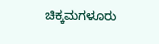ಚಿಕ್ಕಮಗಳೂರು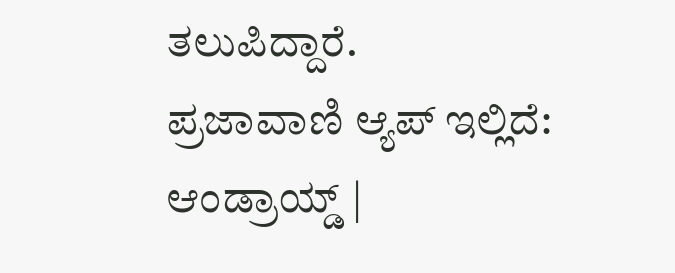ತಲುಪಿದ್ದಾರೆ.
ಪ್ರಜಾವಾಣಿ ಆ್ಯಪ್ ಇಲ್ಲಿದೆ: ಆಂಡ್ರಾಯ್ಡ್ |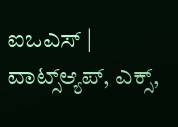ಐಒಎಸ್ | ವಾಟ್ಸ್ಆ್ಯಪ್, ಎಕ್ಸ್,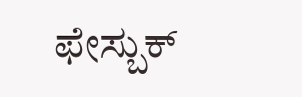ಫೇಸ್ಬುಕ್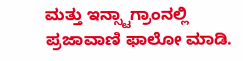ಮತ್ತು ಇನ್ಸ್ಟಾಗ್ರಾಂನಲ್ಲಿ ಪ್ರಜಾವಾಣಿ ಫಾಲೋ ಮಾಡಿ.